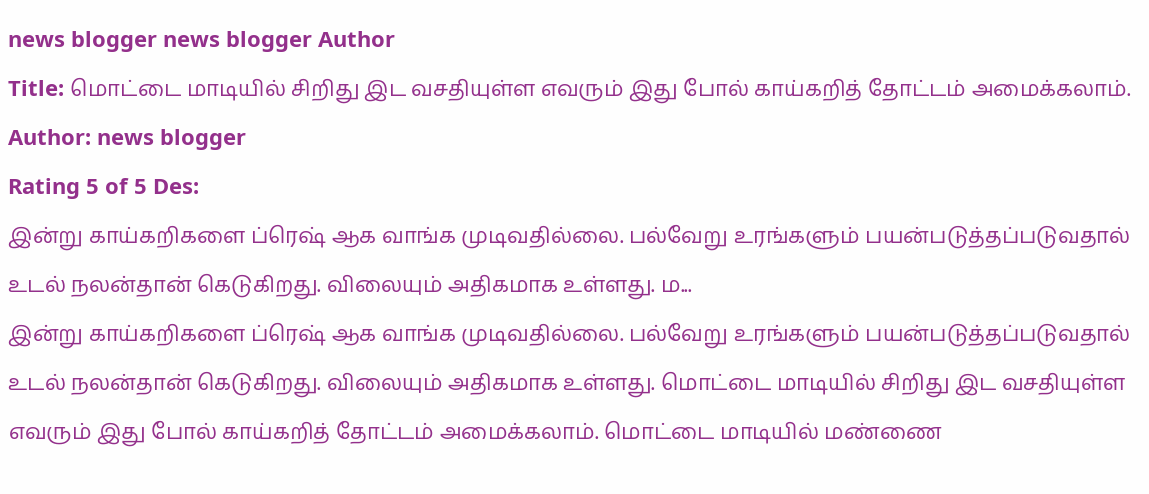news blogger news blogger Author
Title: மொட்டை மாடியில் சிறிது இட வசதியுள்ள எவரும் இது போல் காய்கறித் தோட்டம் அமைக்கலாம்.
Author: news blogger
Rating 5 of 5 Des:
இன்று காய்கறிகளை ப்ரெஷ் ஆக வாங்க முடிவதில்லை. பல்வேறு உரங்களும் பயன்படுத்தப்படுவதால் உடல் நலன்தான் கெடுகிறது. விலையும் அதிகமாக உள்ளது. ம...
இன்று காய்கறிகளை ப்ரெஷ் ஆக வாங்க முடிவதில்லை. பல்வேறு உரங்களும் பயன்படுத்தப்படுவதால் உடல் நலன்தான் கெடுகிறது. விலையும் அதிகமாக உள்ளது. மொட்டை மாடியில் சிறிது இட வசதியுள்ள எவரும் இது போல் காய்கறித் தோட்டம் அமைக்கலாம். மொட்டை மாடியில் மண்ணை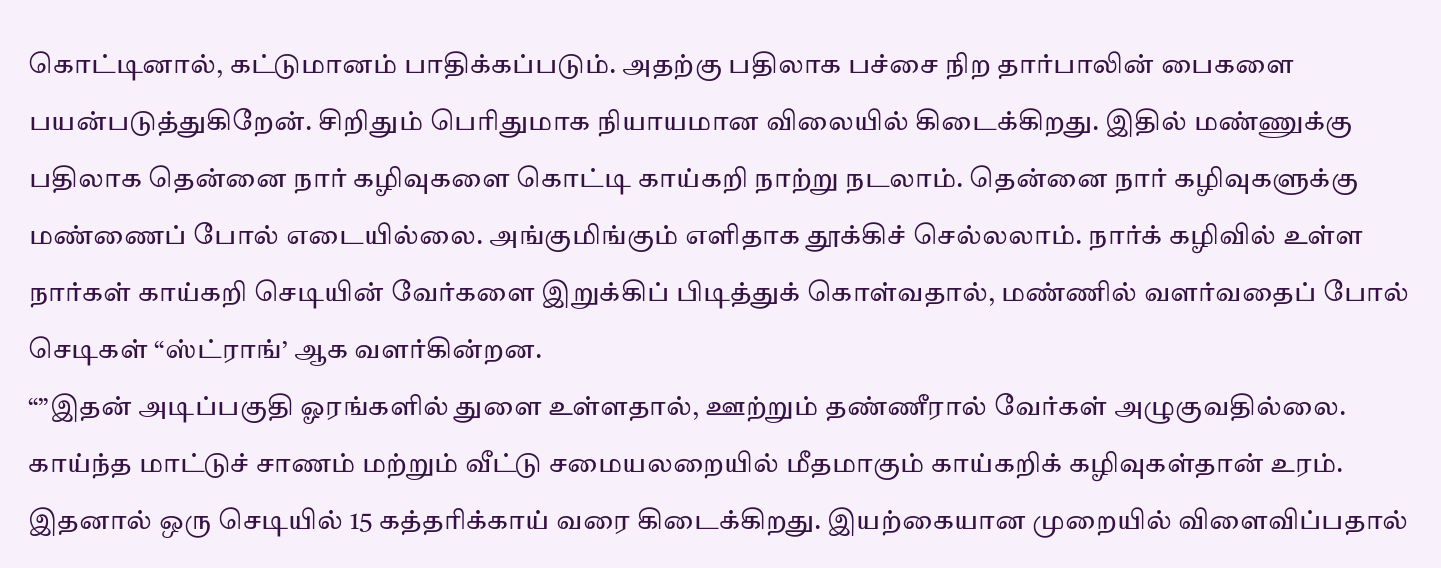கொட்டினால், கட்டுமானம் பாதிக்கப்படும். அதற்கு பதிலாக பச்சை நிற தார்பாலின் பைகளை பயன்படுத்துகிறேன். சிறிதும் பெரிதுமாக நியாயமான விலையில் கிடைக்கிறது. இதில் மண்ணுக்கு பதிலாக தென்னை நார் கழிவுகளை கொட்டி காய்கறி நாற்று நடலாம். தென்னை நார் கழிவுகளுக்கு மண்ணைப் போல் எடையில்லை. அங்குமிங்கும் எளிதாக தூக்கிச் செல்லலாம். நார்க் கழிவில் உள்ள நார்கள் காய்கறி செடியின் வேர்களை இறுக்கிப் பிடித்துக் கொள்வதால், மண்ணில் வளர்வதைப் போல் செடிகள் “ஸ்ட்ராங்’ ஆக வளர்கின்றன.
“”இதன் அடிப்பகுதி ஓரங்களில் துளை உள்ளதால், ஊற்றும் தண்ணீரால் வேர்கள் அழுகுவதில்லை. காய்ந்த மாட்டுச் சாணம் மற்றும் வீட்டு சமையலறையில் மீதமாகும் காய்கறிக் கழிவுகள்தான் உரம். இதனால் ஒரு செடியில் 15 கத்தரிக்காய் வரை கிடைக்கிறது. இயற்கையான முறையில் விளைவிப்பதால்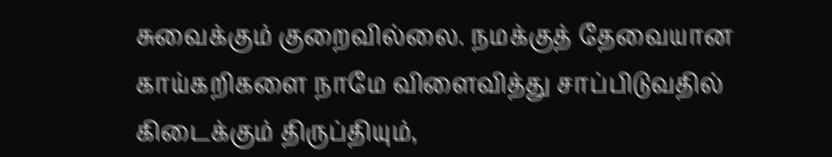சுவைக்கும் குறைவில்லை. நமக்குத் தேவையான காய்கறிகளை நாமே விளைவித்து சாப்பிடுவதில் கிடைக்கும் திருப்தியும்,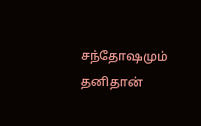சந்தோஷமும் தனிதான்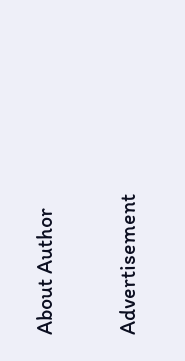About Author

Advertisement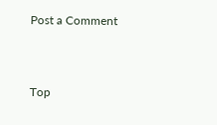Post a Comment


Top